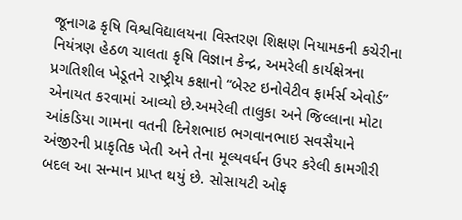જૂનાગઢ કૃષિ વિશ્વવિદ્યાલયના વિસ્તરણ શિક્ષણ નિયામકની કચેરીના નિયંત્રણ હેઠળ ચાલતા કૃષિ વિજ્ઞાન કેન્દ્ર, અમરેલી કાર્યક્ષેત્રના પ્રગતિશીલ ખેડૂતને રાષ્ટ્રીય કક્ષાનો “બેસ્ટ ઇનોવેટીવ ફાર્મર્સ એવોર્ડ” એનાયત કરવામાં આવ્યો છે.અમરેલી તાલુકા અને જિલ્લાના મોટા આંકડિયા ગામના વતની દિનેશભાઇ ભગવાનભાઇ સવસૈયાને અંજીરની પ્રાકૃતિક ખેતી અને તેના મૂલ્યવર્ધન ઉપર કરેલી કામગીરી બદલ આ સન્માન પ્રાપ્ત થયું છે. સોસાયટી ઓફ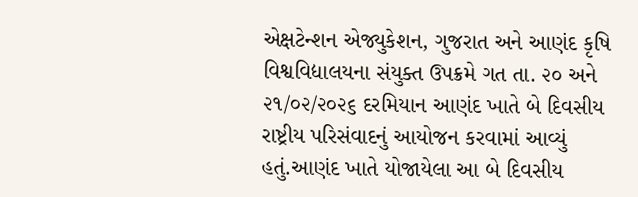એક્ષટેન્શન એજ્યુકેશન, ગુજરાત અને આણંદ કૃષિ વિશ્વવિદ્યાલયના સંયુક્ત ઉપક્રમે ગત તા. ૨૦ અને ૨૧/૦૨/૨૦૨૬ દરમિયાન આણંદ ખાતે બે દિવસીય રાષ્ટ્રીય પરિસંવાદનું આયોજન કરવામાં આવ્યું હતું.આણંદ ખાતે યોજાયેલા આ બે દિવસીય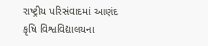રાષ્ટ્રીય પરિસંવાદમાં આણંદ કૃષિ વિશ્વવિદ્યાલયના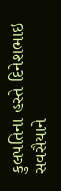કુલપતિના હસ્તે દિનેશભાઇ સવસૈયાને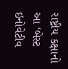રાષ્ટ્રીય કક્ષાનો આ ‘બેસ્ટ ઇનોવેટીવ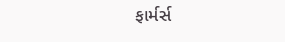ફાર્મર્સ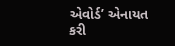એવોર્ડ’ એનાયત કરી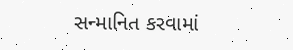સન્માનિત કરવામાં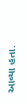આવ્યા હતા.